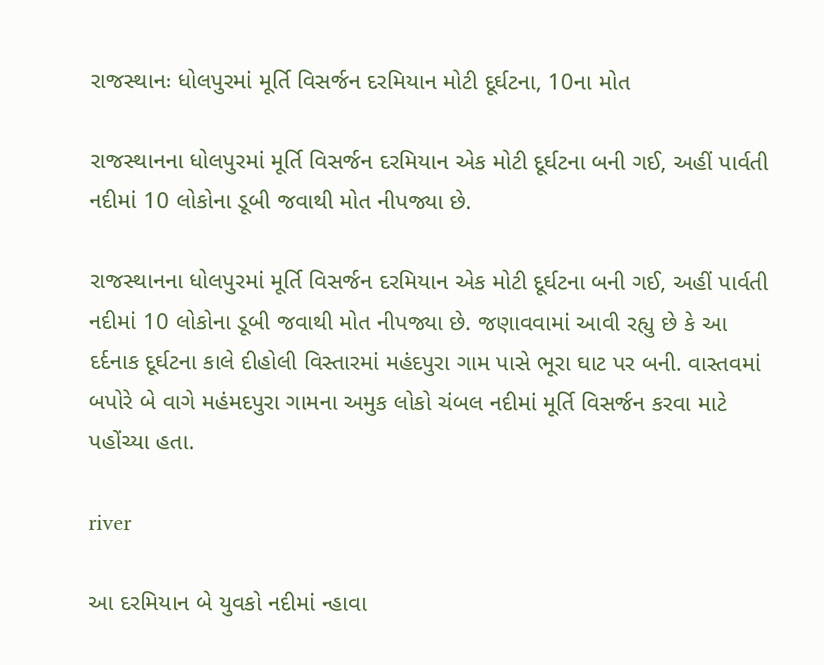રાજસ્થાનઃ ધોલપુરમાં મૂર્તિ વિસર્જન દરમિયાન મોટી દૂર્ઘટના, 10ના મોત

રાજસ્થાનના ધોલપુરમાં મૂર્તિ વિસર્જન દરમિયાન એક મોટી દૂર્ઘટના બની ગઈ, અહીં પાર્વતી નદીમાં 10 લોકોના ડૂબી જવાથી મોત નીપજ્યા છે.

રાજસ્થાનના ધોલપુરમાં મૂર્તિ વિસર્જન દરમિયાન એક મોટી દૂર્ઘટના બની ગઈ, અહીં પાર્વતી નદીમાં 10 લોકોના ડૂબી જવાથી મોત નીપજ્યા છે. જણાવવામાં આવી રહ્યુ છે કે આ દર્દનાક દૂર્ઘટના કાલે દીહોલી વિસ્તારમાં મહંદપુરા ગામ પાસે ભૂરા ઘાટ પર બની. વાસ્તવમાં બપોરે બે વાગે મહંમદપુરા ગામના અમુક લોકો ચંબલ નદીમાં મૂર્તિ વિસર્જન કરવા માટે પહોંચ્યા હતા.

river

આ દરમિયાન બે યુવકો નદીમાં ન્હાવા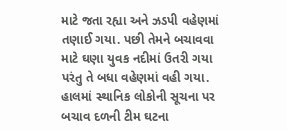માટે જતા રહ્યા અને ઝડપી વહેણમાં તણાઈ ગયા. પછી તેમને બચાવવા માટે ઘણા યુવક નદીમાં ઉતરી ગયા પરંતુ તે બધા વહેણમાં વહી ગયા. હાલમાં સ્થાનિક લોકોની સૂચના પર બચાવ દળની ટીમ ઘટના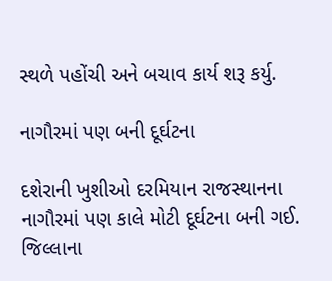સ્થળે પહોંચી અને બચાવ કાર્ય શરૂ કર્યુ.

નાગૌરમાં પણ બની દૂર્ઘટના

દશેરાની ખુશીઓ દરમિયાન રાજસ્થાનના નાગૌરમાં પણ કાલે મોટી દૂર્ઘટના બની ગઈ. જિલ્લાના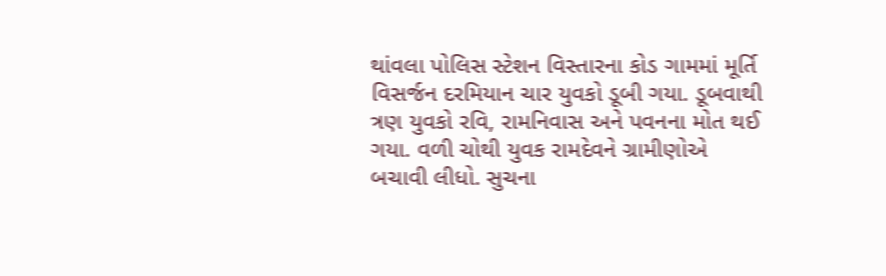થાંવલા પોલિસ સ્ટેશન વિસ્તારના કોડ ગામમાં મૂર્તિ વિસર્જન દરમિયાન ચાર યુવકો ડૂબી ગયા. ડૂબવાથી ત્રણ યુવકો રવિ, રામનિવાસ અને પવનના મોત થઈ ગયા. વળી ચોથી યુવક રામદેવને ગ્રામીણોએ બચાવી લીધો. સુચના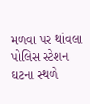મળવા પર થાંવલા પોલિસ સ્ટેશન ઘટના સ્થળે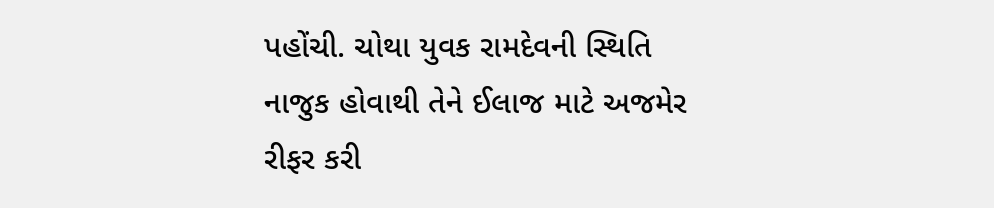પહોંચી. ચોથા યુવક રામદેવની સ્થિતિ નાજુક હોવાથી તેને ઈલાજ માટે અજમેર રીફર કરી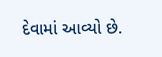દેવામાં આવ્યો છે.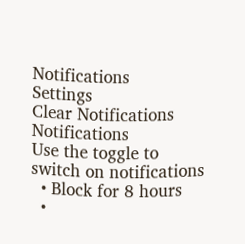Notifications
Settings
Clear Notifications
Notifications
Use the toggle to switch on notifications
  • Block for 8 hours
  •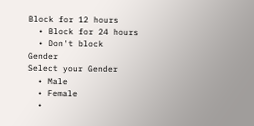Block for 12 hours
  • Block for 24 hours
  • Don't block
Gender
Select your Gender
  • Male
  • Female
  •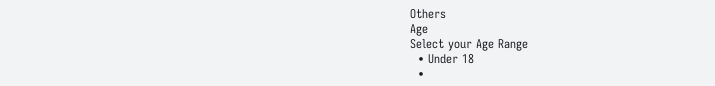Others
Age
Select your Age Range
  • Under 18
  •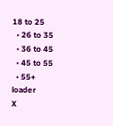18 to 25
  • 26 to 35
  • 36 to 45
  • 45 to 55
  • 55+
loader
X